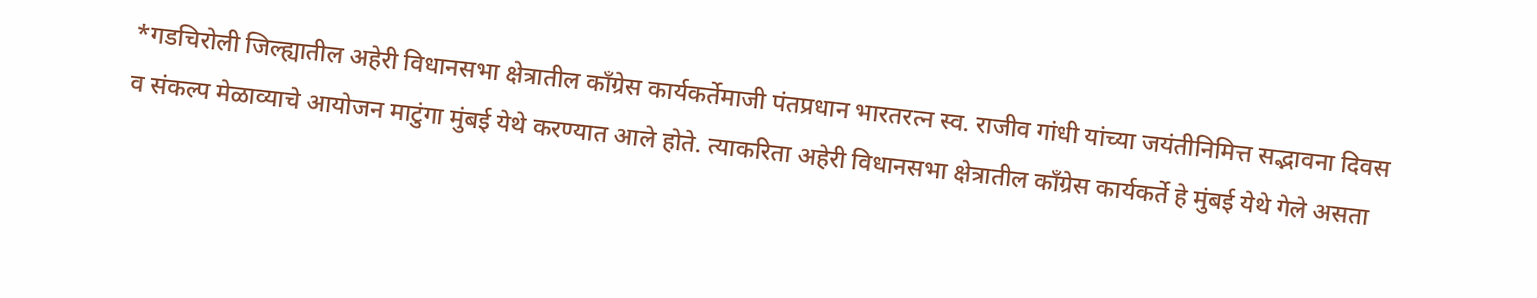*गडचिरोली जिल्ह्यातील अहेरी विधानसभा क्षेत्रातील काँग्रेस कार्यकर्तेमाजी पंतप्रधान भारतरत्न स्व. राजीव गांधी यांच्या जयंतीनिमित्त सद्भावना दिवस व संकल्प मेळाव्याचे आयोजन माटुंगा मुंबई येथे करण्यात आले होते. त्याकरिता अहेरी विधानसभा क्षेत्रातील काँग्रेस कार्यकर्ते हे मुंबई येथे गेले असता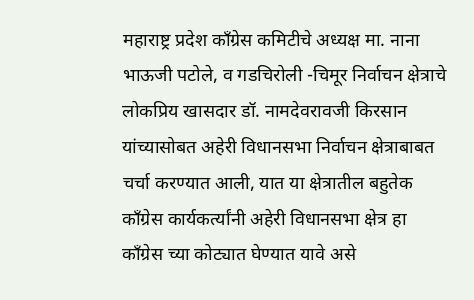महाराष्ट्र प्रदेश काँग्रेस कमिटीचे अध्यक्ष मा. नाना भाऊजी पटोले, व गडचिरोली -चिमूर निर्वाचन क्षेत्राचे लोकप्रिय खासदार डॉ. नामदेवरावजी किरसान यांच्यासोबत अहेरी विधानसभा निर्वाचन क्षेत्राबाबत चर्चा करण्यात आली, यात या क्षेत्रातील बहुतेक काँग्रेस कार्यकर्त्यांनी अहेरी विधानसभा क्षेत्र हा काँग्रेस च्या कोट्यात घेण्यात यावे असे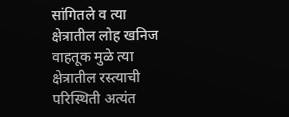सांगितले व त्या क्षेत्रातील लोह खनिज वाहतूक मुळे त्या क्षेत्रातील रस्त्याची परिस्थिती अत्यंत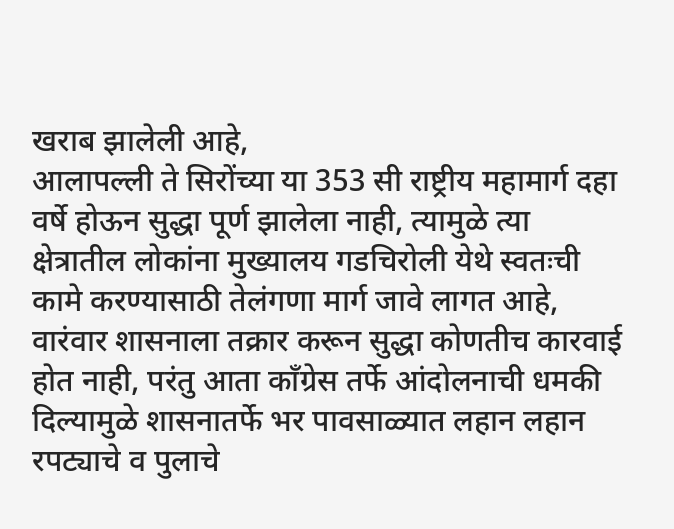खराब झालेली आहे,
आलापल्ली ते सिरोंच्या या 353 सी राष्ट्रीय महामार्ग दहा वर्षे होऊन सुद्धा पूर्ण झालेला नाही, त्यामुळे त्या क्षेत्रातील लोकांना मुख्यालय गडचिरोली येथे स्वतःची कामे करण्यासाठी तेलंगणा मार्ग जावे लागत आहे, वारंवार शासनाला तक्रार करून सुद्धा कोणतीच कारवाई होत नाही, परंतु आता काँग्रेस तर्फे आंदोलनाची धमकी दिल्यामुळे शासनातर्फे भर पावसाळ्यात लहान लहान रपट्याचे व पुलाचे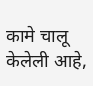कामे चालू केलेली आहे,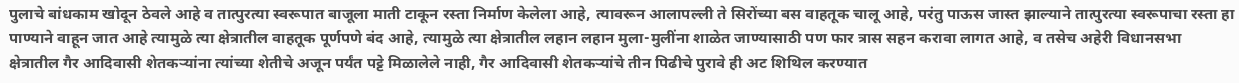पुलाचे बांधकाम खोदून ठेवले आहे व तात्पुरत्या स्वरूपात बाजूला माती टाकून रस्ता निर्माण केलेला आहे, त्यावरून आलापल्ली ते सिरोंच्या बस वाहतूक चालू आहे, परंतु पाऊस जास्त झाल्याने तात्पुरत्या स्वरूपाचा रस्ता हा पाण्याने वाहून जात आहे त्यामुळे त्या क्षेत्रातील वाहतूक पूर्णपणे बंद आहे, त्यामुळे त्या क्षेत्रातील लहान लहान मुला-मुलींना शाळेत जाण्यासाठी पण फार त्रास सहन करावा लागत आहे, व तसेच अहेरी विधानसभा क्षेत्रातील गैर आदिवासी शेतकऱ्यांना त्यांच्या शेतीचे अजून पर्यंत पट्टे मिळालेले नाही, गैर आदिवासी शेतकऱ्यांचे तीन पिढीचे पुरावे ही अट शिथिल करण्यात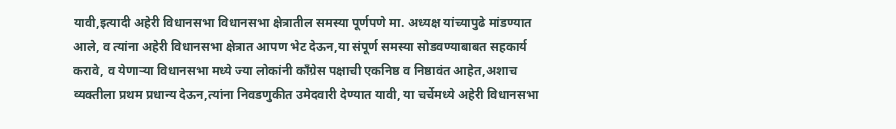यावी,इत्यादी अहेरी विधानसभा विधानसभा क्षेत्रातील समस्या पूर्णपणे मा. अध्यक्ष यांच्यापुढे मांडण्यात आले, व त्यांना अहेरी विधानसभा क्षेत्रात आपण भेट देऊन,या संपूर्ण समस्या सोडवण्याबाबत सहकार्य करावे, व येणाऱ्या विधानसभा मध्ये ज्या लोकांनी काँग्रेस पक्षाची एकनिष्ठ व निष्ठावंत आहेत,अशाच व्यक्तीला प्रथम प्रधान्य देऊन,त्यांना निवडणुकीत उमेदवारी देण्यात यावी, या चर्चेमध्ये अहेरी विधानसभा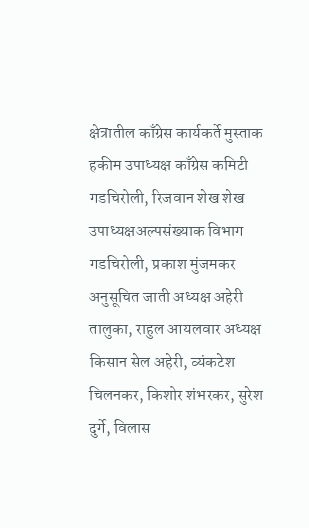क्षेत्रातील काँग्रेस कार्यकर्ते मुस्ताक हकीम उपाध्यक्ष काँग्रेस कमिटी गडचिरोली, रिजवान शेख शेख उपाध्यक्षअल्पसंख्याक विभाग गडचिरोली, प्रकाश मुंजमकर अनुसूचित जाती अध्यक्ष अहेरी तालुका, राहुल आयलवार अध्यक्ष किसान सेल अहेरी, व्यंकटेश चिलनकर, किशोर शंभरकर, सुरेश दुर्गे, विलास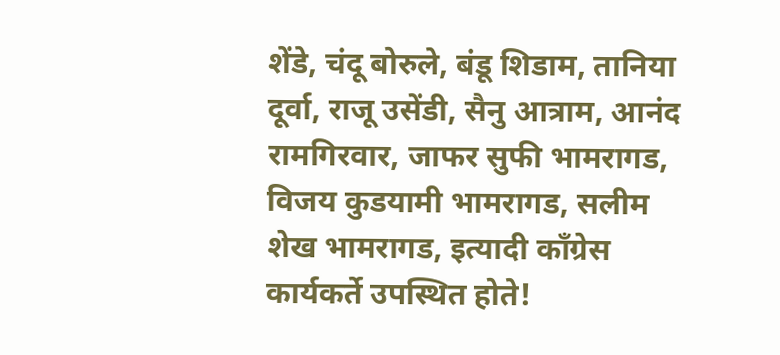शेंडे, चंदू बोरुले, बंडू शिडाम, तानिया दूर्वा, राजू उसेंडी, सैनु आत्राम, आनंद रामगिरवार, जाफर सुफी भामरागड, विजय कुडयामी भामरागड, सलीम शेख भामरागड, इत्यादी काँग्रेस कार्यकर्ते उपस्थित होते!